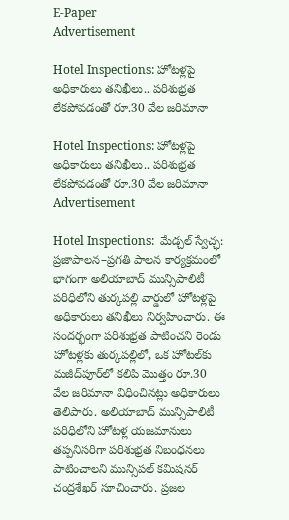E-Paper
Advertisement

Hotel Inspections: హోటళ్లపై అధికారులు తనిఖీలు.. పరిశుభ్రత లేకపోవడంతో రూ.30 వేల జరిమానా

Hotel Inspections: హోటళ్లపై అధికారులు తనిఖీలు.. పరిశుభ్రత లేకపోవడంతో రూ.30 వేల జరిమానా
Advertisement

Hotel Inspections:  మేడ్చల్ స్వేచ్ఛ: ప్రజాపాలన–ప్రగతి పాలన కార్యక్రమంలో భాగంగా అలియాబాద్ మున్సిపాలిటీ పరిధిలోని తుర్కపల్లి వార్డులో హోటళ్లపై అధికారులు తనిఖీలు నిర్వహించారు. ఈ సందర్భంగా పరిశుభ్రత పాటించని రెండు హోటళ్లకు తుర్కపల్లిలో, ఒక హోటల్‌కు మజీద్‌పూర్‌లో కలిపి మొత్తం రూ.30 వేల జరిమానా విధించినట్లు అధికారులు తెలిపారు. అలియాబాద్ మున్సిపాలిటీ పరిధిలోని హోటళ్ల యజమానులు తప్పనిసరిగా పరిశుభ్రత నిబంధనలు పాటించాలని మున్సిపల్ కమిషనర్ చంద్రశేఖర్ సూచించారు. ప్రజల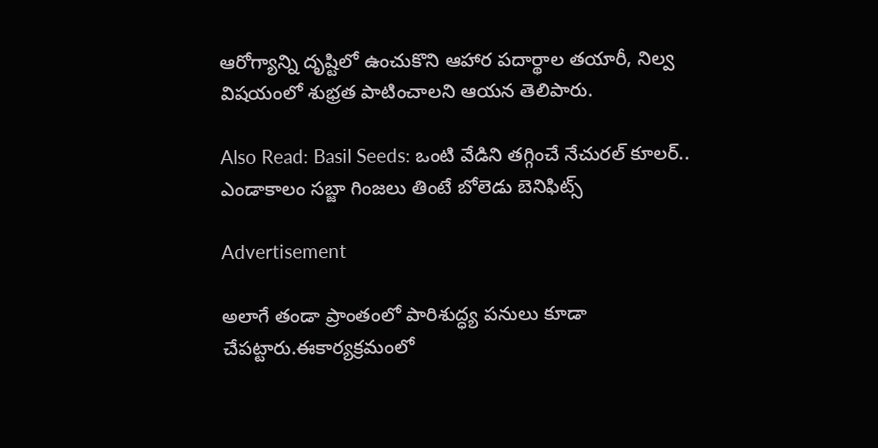ఆరోగ్యాన్ని దృష్టిలో ఉంచుకొని ఆహార పదార్థాల తయారీ, నిల్వ విషయంలో శుభ్రత పాటించాలని ఆయన తెలిపారు.

Also Read: Basil Seeds: ఒంటి వేడిని తగ్గించే నేచురల్ కూలర్.. ఎండాకాలం సబ్జా గింజలు తింటే బోలెడు బెనిఫిట్స్

Advertisement

అలాగే తండా ప్రాంతంలో పారిశుద్ధ్య పనులు కూడా చేపట్టారు.ఈకార్యక్రమంలో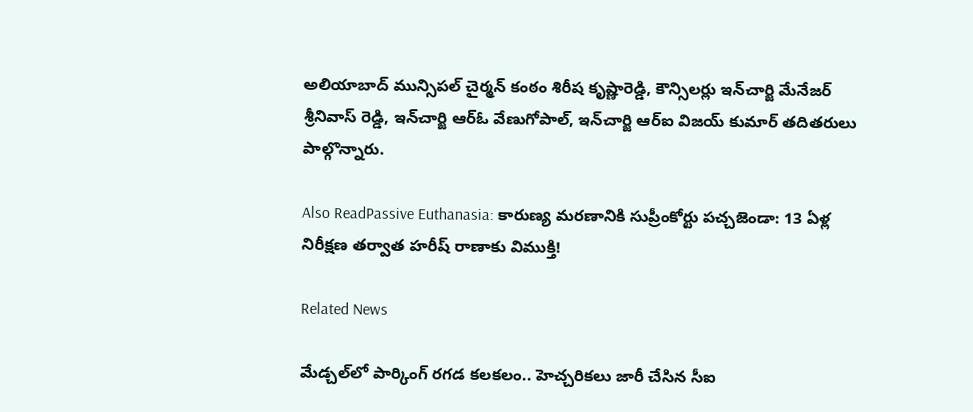అలియాబాద్ మున్సిపల్ చైర్మన్ కంఠం శిరీష కృష్ణారెడ్డి, కౌన్సిలర్లు ఇన్‌చార్జి మేనేజర్ శ్రీనివాస్ రెడ్డి, ఇన్‌చార్జి ఆర్‌ఓ వేణుగోపాల్, ఇన్‌చార్జి ఆర్‌ఐ విజయ్ కుమార్ తదితరులు పాల్గొన్నారు.

Also ReadPassive Euthanasia: కారుణ్య మరణానికి సుప్రీంకోర్టు పచ్చజెండా: 13 ఏళ్ల నిరీక్షణ తర్వాత హరీష్ రాణాకు విముక్తి!

Related News

మేడ్చల్‌లో పార్కింగ్ రగడ కలకలం.. హెచ్చరికలు జారీ చేసిన సీఐ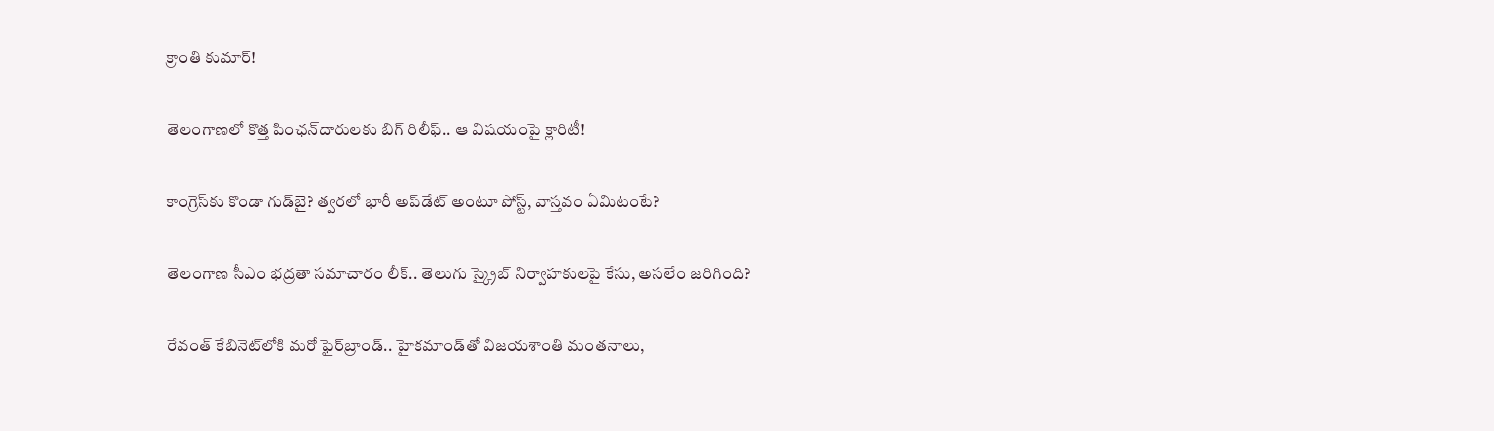క్రాంతి కుమార్!

తెలంగాణలో కొత్త పింఛన్‌‌దారులకు బిగ్ రిలీఫ్.. ఆ విషయంపై క్లారిటీ!

కాంగ్రెస్‌కు కొండా‌ గుడ్‌బై? త్వరలో భారీ అప్‌డేట్ అంటూ పోస్ట్, వాస్తవం ఏమిటంటే?

తెలంగాణ సీఎం భద్రతా సమాచారం లీక్.. తెలుగు స్క్రైబ్ నిర్వాహకులపై కేసు, అసలేం జరిగింది?

రేవంత్‌ కేబినెట్‌లోకి మరో ఫైర్‌బ్రాండ్.. హైకమాండ్‌తో విజయశాంతి మంతనాలు,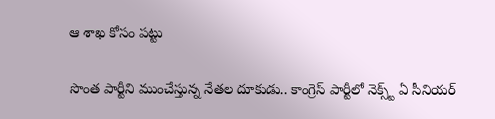ఆ శాఖ కోసం పట్టు

సొంత పార్టీని ముంచేస్తున్న నేతల దూకుడు.. కాంగ్రెస్‌ పార్టీలో నెక్స్ట్ ఏ సీనియర్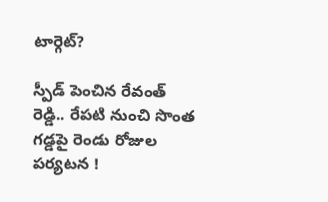టార్గెట్?

స్పీడ్ పెంచిన రేవంత్ రెడ్డి.. రేపటి నుంచి సొంత గడ్డపై రెండు రోజుల పర్యటన !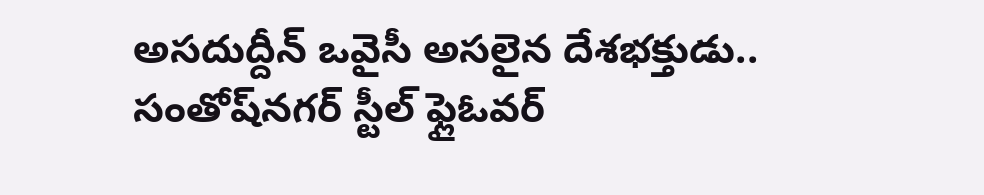అసదుద్దీన్ ఒవైసీ అసలైన దేశభక్తుడు.. సంతోష్‌నగర్ స్టీల్ ఫ్లైఓవర్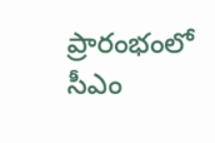ప్రారంభంలో సీఎం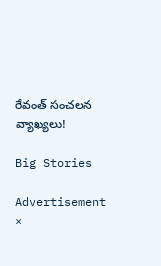రేవంత్ సంచలన వ్యాఖ్యలు!

Big Stories

Advertisement
×